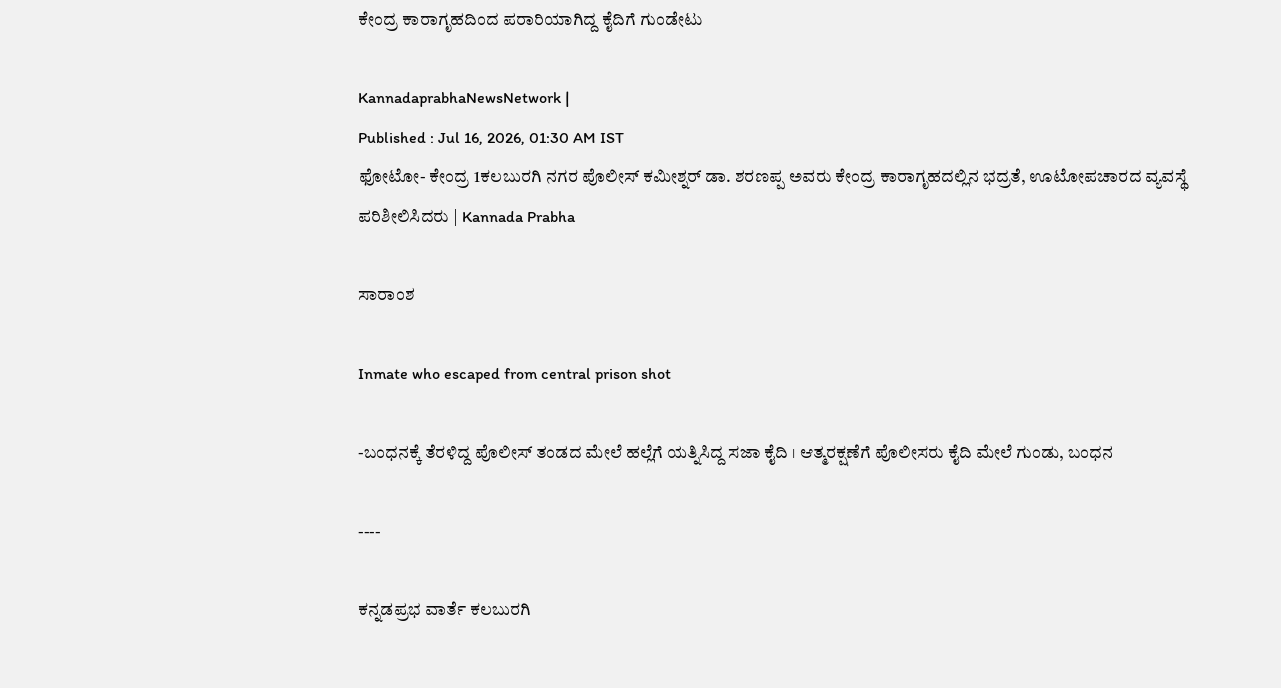ಕೇಂದ್ರ ಕಾರಾಗೃಹದಿಂದ ಪರಾರಿಯಾಗಿದ್ದ ಕೈದಿಗೆ ಗುಂಡೇಟು

KannadaprabhaNewsNetwork |
Published : Jul 16, 2026, 01:30 AM IST
ಫೋಟೋ- ಕೇಂದ್ರ 1ಕಲಬುರಗಿ ನಗರ ಪೊಲೀಸ್‌ ಕಮೀಶ್ನರ್‌ ಡಾ. ಶರಣಪ್ಪ ಅವರು ಕೇಂದ್ರ ಕಾರಾಗೃಹದಲ್ಲಿನ ಭದ್ರತೆ, ಊಟೋಪಚಾರದ ವ್ಯವಸ್ಥೆ ಪರಿಶೀಲಿಸಿದರು | Kannada Prabha

ಸಾರಾಂಶ

Inmate who escaped from central prison shot

-ಬಂಧನಕ್ಕೆ ತೆರಳಿದ್ದ ಪೊಲೀಸ್‌ ತಂಡದ ಮೇಲೆ ಹಲ್ಲೆಗೆ ಯತ್ನಿಸಿದ್ದ ಸಜಾ ಕೈದಿ । ಆತ್ಮರಕ್ಷಣೆಗೆ ಪೊಲೀಸರು ಕೈದಿ ಮೇಲೆ ಗುಂಡು, ಬಂಧನ

----

ಕನ್ನಡಪ್ರಭ ವಾರ್ತೆ ಕಲಬುರಗಿ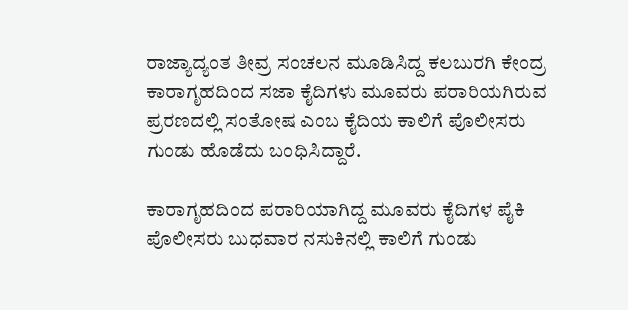ರಾಜ್ಯಾದ್ಯಂತ ತೀವ್ರ ಸಂಚಲನ ಮೂಡಿಸಿದ್ದ ಕಲಬುರಗಿ ಕೇಂದ್ರ ಕಾರಾಗೃಹದಿಂದ ಸಜಾ ಕೈದಿಗಳು ಮೂವರು ಪರಾರಿಯಗಿರುವ ಪ್ರರಣದಲ್ಲಿ ಸಂತೋಷ ಎಂಬ ಕೈದಿಯ ಕಾಲಿಗೆ ಪೊಲೀಸರು ಗುಂಡು ಹೊಡೆದು ಬಂಧಿಸಿದ್ದಾರೆ.

ಕಾರಾಗೃಹದಿಂದ ಪರಾರಿಯಾಗಿದ್ದ ಮೂವರು ಕೈದಿಗಳ ಪೈಕಿ ಪೊಲೀಸರು ಬುಧವಾರ ನಸುಕಿನಲ್ಲಿ ಕಾಲಿಗೆ ಗುಂಡು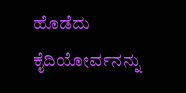ಹೊಡೆದು ಕೈದಿಯೋರ್ವನನ್ನು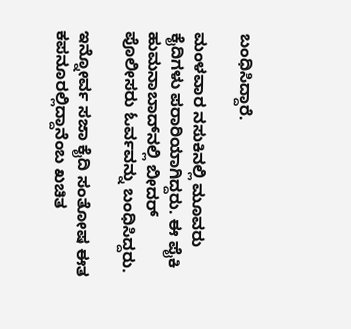ಬಂಧಿಸಿದ್ದಾರೆ.

ಮಂಳವಾರ ನಸುಕಿನಲ್ಲಿ ಮೂವರು ಕೈದಿಗಳು ಪರಾರಿಯಾಗಿದ್ದರು. ಈ ಪೈಕಿ ಹುಮನಾಬಾದ್‌ನಲ್ಲಿ ಬೀದರ್‌ ಪೊಲೀಸರು ಓರ್ವವನ್ನು ಬಂಧಿಸಿದ್ದರು.

ಇನ್ನೋರ್ವ ಸಜಾ ಕೈದಿ ಸಂತೋಷ ಈತ ಕಪನೂರಲ್ಲಿದ್ದಾನೆಂಬ ಖಚಿತ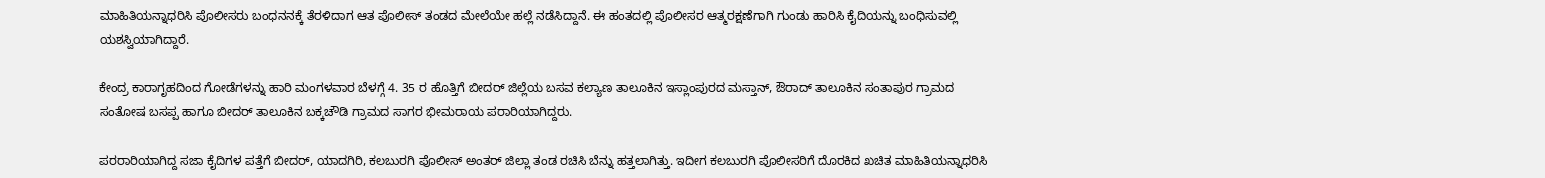ಮಾಹಿತಿಯನ್ನಾಧರಿಸಿ ಪೊಲೀಸರು ಬಂಧನನಕ್ಕೆ ತೆರಳಿದಾಗ ಆತ ಪೊಲೀಸ್‌ ತಂಡದ ಮೇಲೆಯೇ ಹಲ್ಲೆ ನಡೆಸಿದ್ದಾನೆ. ಈ ಹಂತದಲ್ಲಿ ಪೊಲೀಸರ ಆತ್ಮರಕ್ಷಣೆಗಾಗಿ ಗುಂಡು ಹಾರಿಸಿ ಕೈದಿಯನ್ನು ಬಂಧಿಸುವಲ್ಲಿ ಯಶಸ್ವಿಯಾಗಿದ್ದಾರೆ.

ಕೇಂದ್ರ ಕಾರಾಗೃಹದಿಂದ ಗೋಡೆಗಳನ್ನು ಹಾರಿ ಮಂಗಳವಾರ ಬೆಳಗ್ಗೆ 4. 35 ರ ಹೊತ್ತಿಗೆ ಬೀದರ್‌ ಜಿಲ್ಲೆಯ ಬಸವ ಕಲ್ಯಾಣ ತಾಲೂಕಿನ ಇಸ್ಲಾಂಪುರದ ಮಸ್ತಾನ್, ಔರಾದ್ ತಾಲೂಕಿನ ಸಂತಾಪುರ ಗ್ರಾಮದ ಸಂತೋಷ ಬಸಪ್ಪ ಹಾಗೂ ಬೀದರ್‌ ತಾಲೂಕಿನ ಬಕ್ಕಚೌಡಿ ಗ್ರಾಮದ ಸಾಗರ ಭೀಮರಾಯ ಪರಾರಿಯಾಗಿದ್ದರು.

ಪರರಾರಿಯಾಗಿದ್ದ ಸಜಾ ಕೈದಿಗಳ ಪತ್ತೆಗೆ ಬೀದರ್‌, ಯಾದಗಿರಿ, ಕಲಬುರಗಿ ಪೊಲೀಸ್‌ ಅಂತರ್‌ ಜಿಲ್ಲಾ ತಂಡ ರಚಿಸಿ ಬೆನ್ನು ಹತ್ತಲಾಗಿತ್ತು. ಇದೀಗ ಕಲಬುರಗಿ ಪೊಲೀಸರಿಗೆ ದೊರಕಿದ ಖಚಿತ ಮಾಹಿತಿಯನ್ನಾಧರಿಸಿ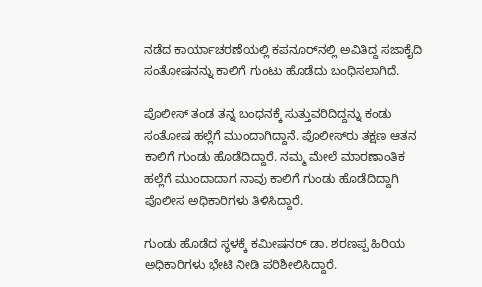ನಡೆದ ಕಾರ್ಯಾಚರಣೆಯಲ್ಲಿ ಕಪನೂರ್‌ನಲ್ಲಿ ಅವಿತಿದ್ದ ಸಜಾಕೈದಿ ಸಂತೋಷನನ್ನು ಕಾಲಿಗೆ ಗುಂಟು ಹೊಡೆದು ಬಂಧಿಸಲಾಗಿದೆ.

ಪೊಲೀಸ್‌ ತಂಡ ತನ್ನ ಬಂಧನಕ್ಕೆ ಸುತ್ತುವರಿದಿದ್ದನ್ನು ಕಂಡು ಸಂತೋಷ ಹಲ್ಲೆಗೆ ಮುಂದಾಗಿದ್ದಾನೆ. ಪೊಲೀಸ್‌ರು ತಕ್ಷಣ ಆತನ ಕಾಲಿಗೆ ಗುಂಡು ಹೊಡೆದಿದ್ದಾರೆ. ನಮ್ಮ ಮೇಲೆ ಮಾರಣಾಂತಿಕ ಹಲ್ಲೆಗೆ ಮುಂದಾದಾಗ ನಾವು ಕಾಲಿಗೆ ಗುಂಡು ಹೊಡೆದಿದ್ದಾಗಿ ಪೊಲೀಸ ಅಧಿಕಾರಿಗಳು ತಿಳಿಸಿದ್ದಾರೆ.

ಗುಂಡು ಹೊಡೆದ ಸ್ಥಳಕ್ಕೆ ಕಮೀಷನರ್‌ ಡಾ. ಶರಣಪ್ಪ ಹಿರಿಯ ಅಧಿಕಾರಿಗಳು ಭೇಟಿ ನೀಡಿ ಪರಿಶೀಲಿಸಿದ್ದಾರೆ.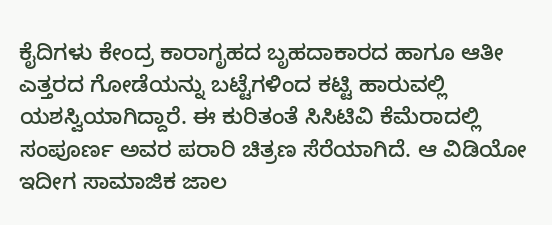ಕೈದಿಗಳು ಕೇಂದ್ರ ಕಾರಾಗೃಹದ ಬೃಹದಾಕಾರದ ಹಾಗೂ ಆತೀ ಎತ್ತರದ ಗೋಡೆಯನ್ನು ಬಟ್ಟೆಗಳಿಂದ ಕಟ್ಟಿ ಹಾರುವಲ್ಲಿ ಯಶಸ್ವಿಯಾಗಿದ್ದಾರೆ. ಈ ಕುರಿತಂತೆ ಸಿಸಿಟಿವಿ ಕೆಮೆರಾದಲ್ಲಿ ಸಂಪೂರ್ಣ ಅವರ ಪರಾರಿ ಚಿತ್ರಣ ಸೆರೆಯಾಗಿದೆ. ಆ ವಿಡಿಯೋ ಇದೀಗ ಸಾಮಾಜಿಕ ಜಾಲ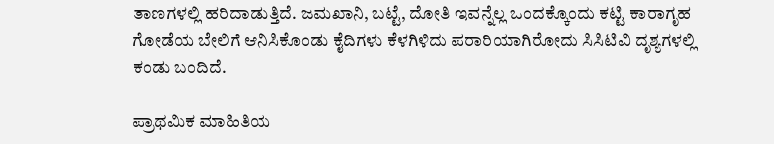ತಾಣಗಳಲ್ಲಿ ಹರಿದಾಡುತ್ತಿದೆ. ಜಮಖಾನಿ, ಬಟ್ಟೆ, ದೋತಿ ಇವನ್ನೆಲ್ಲ ಒಂದಕ್ಕೊಂದು ಕಟ್ಟಿ ಕಾರಾಗೃಹ ಗೋಡೆಯ ಬೇಲಿಗೆ ಆನಿಸಿಕೊಂಡು ಕೈದಿಗಳು ಕೆಳಗಿಳಿದು ಪರಾರಿಯಾಗಿರೋದು ಸಿಸಿಟಿವಿ ದೃಶ್ಯಗಳಲ್ಲಿ ಕಂಡು ಬಂದಿದೆ.

ಪ್ರಾಥಮಿಕ ಮಾಹಿತಿಯ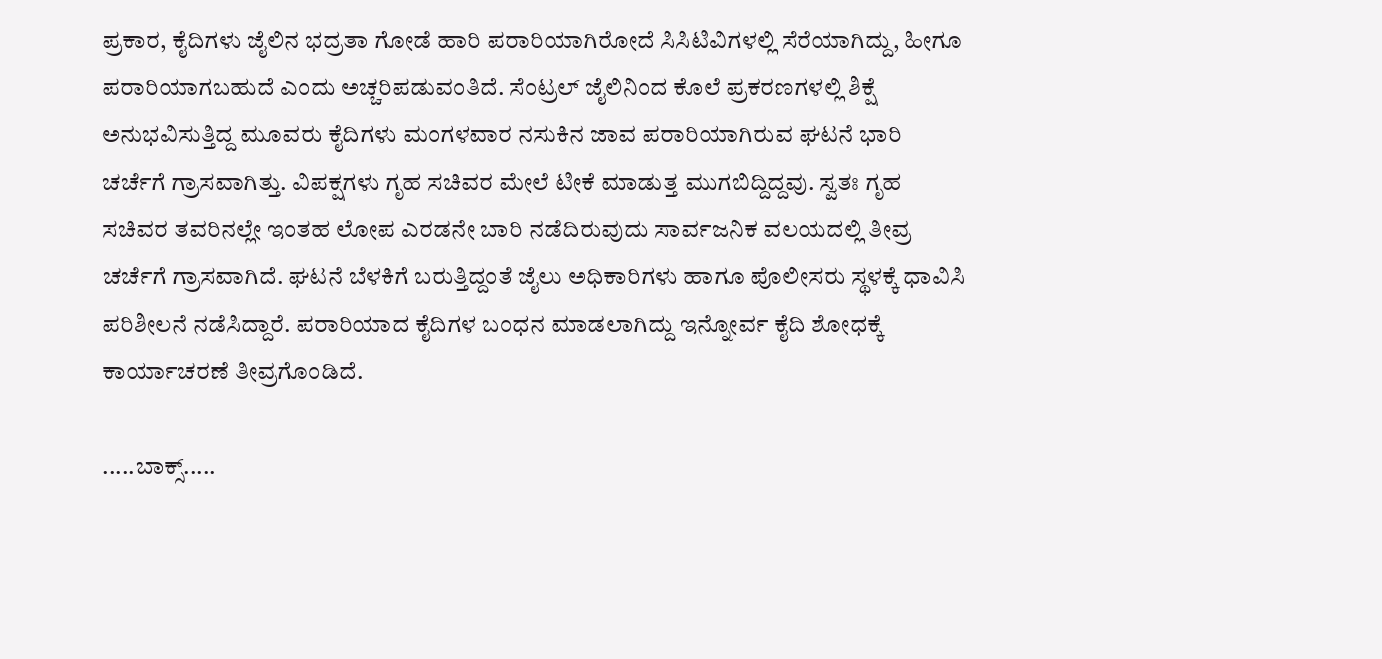ಪ್ರಕಾರ, ಕೈದಿಗಳು ಜೈಲಿನ ಭದ್ರತಾ ಗೋಡೆ ಹಾರಿ ಪರಾರಿಯಾಗಿರೋದೆ ಸಿಸಿಟಿವಿಗಳಲ್ಲಿ ಸೆರೆಯಾಗಿದ್ದು, ಹೀಗೂ ಪರಾರಿಯಾಗಬಹುದೆ ಎಂದು ಅಚ್ಚರಿಪಡುವಂತಿದೆ. ಸೆಂಟ್ರಲ್ ಜೈಲಿನಿಂದ ಕೊಲೆ ಪ್ರಕರಣಗಳಲ್ಲಿ ಶಿಕ್ಷೆ ಅನುಭವಿಸುತ್ತಿದ್ದ ಮೂವರು ಕೈದಿಗಳು ಮಂಗಳವಾರ ನಸುಕಿನ ಜಾವ ಪರಾರಿಯಾಗಿರುವ ಘಟನೆ ಭಾರಿ ಚರ್ಚೆಗೆ ಗ್ರಾಸವಾಗಿತ್ತು. ವಿಪಕ್ಷಗಳು ಗೃಹ ಸಚಿವರ ಮೇಲೆ ಟೀಕೆ ಮಾಡುತ್ತ ಮುಗಬಿದ್ದಿದ್ದವು. ಸ್ವತಃ ಗೃಹ ಸಚಿವರ ತವರಿನಲ್ಲೇ ಇಂತಹ ಲೋಪ ಎರಡನೇ ಬಾರಿ ನಡೆದಿರುವುದು ಸಾರ್ವಜನಿಕ ವಲಯದಲ್ಲಿ ತೀವ್ರ ಚರ್ಚೆಗೆ ಗ್ರಾಸವಾಗಿದೆ. ಘಟನೆ ಬೆಳಕಿಗೆ ಬರುತ್ತಿದ್ದಂತೆ ಜೈಲು ಅಧಿಕಾರಿಗಳು ಹಾಗೂ ಪೊಲೀಸರು ಸ್ಥಳಕ್ಕೆ ಧಾವಿಸಿ ಪರಿಶೀಲನೆ ನಡೆಸಿದ್ದಾರೆ. ಪರಾರಿಯಾದ ಕೈದಿಗಳ ಬಂಧನ ಮಾಡಲಾಗಿದ್ದು ಇನ್ನೋರ್ವ ಕೈದಿ ಶೋಧಕ್ಕೆ ಕಾರ್ಯಾಚರಣೆ ತೀವ್ರಗೊಂಡಿದೆ.

.....ಬಾಕ್ಸ್‌.....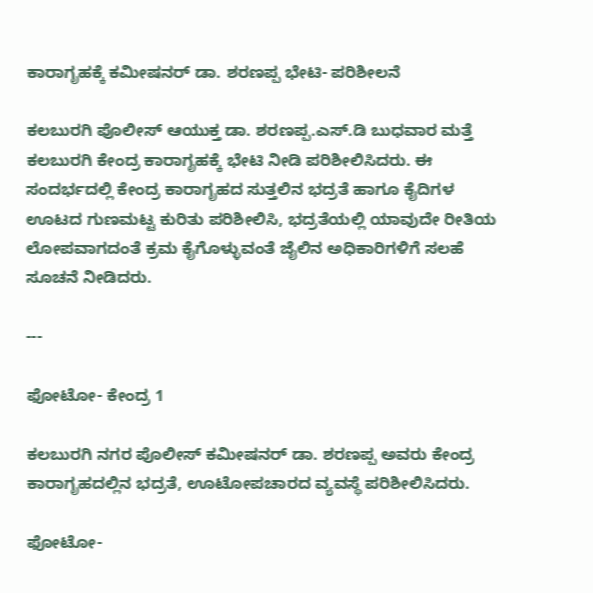ಕಾರಾಗೃಹಕ್ಕೆ ಕಮೀಷನರ್‌ ಡಾ. ಶರಣಪ್ಪ ಭೇಟಿ- ಪರಿಶೀಲನೆ

ಕಲಬುರಗಿ ಪೊಲೀಸ್ ಆಯುಕ್ತ ಡಾ. ಶರಣಪ್ಪ.ಎಸ್.ಡಿ ಬುಧವಾರ ಮತ್ತೆ ಕಲಬುರಗಿ ಕೇಂದ್ರ ಕಾರಾಗೃಹಕ್ಕೆ ಭೇಟಿ ನೀಡಿ ಪರಿಶೀಲಿಸಿದರು. ಈ ಸಂದರ್ಭದಲ್ಲಿ ಕೇಂದ್ರ ಕಾರಾಗೃಹದ ಸುತ್ತಲಿನ ಭದ್ರತೆ ಹಾಗೂ ಕೈದಿಗಳ ಊಟದ ಗುಣಮಟ್ಟ ಕುರಿತು ಪರಿಶೀಲಿಸಿ, ಭದ್ರತೆಯಲ್ಲಿ ಯಾವುದೇ ರೀತಿಯ ಲೋಪವಾಗದಂತೆ ಕ್ರಮ ಕೈಗೊಳ್ಳುವಂತೆ ಜೈಲಿನ ಅಧಿಕಾರಿಗಳಿಗೆ ಸಲಹೆ ಸೂಚನೆ ನೀಡಿದರು.

---

ಫೋಟೋ- ಕೇಂದ್ರ 1

ಕಲಬುರಗಿ ನಗರ ಪೊಲೀಸ್‌ ಕಮೀಷನರ್‌ ಡಾ. ಶರಣಪ್ಪ ಅವರು ಕೇಂದ್ರ ಕಾರಾಗೃಹದಲ್ಲಿನ ಭದ್ರತೆ, ಊಟೋಪಚಾರದ ವ್ಯವಸ್ಥೆ ಪರಿಶೀಲಿಸಿದರು.

ಫೋಟೋ-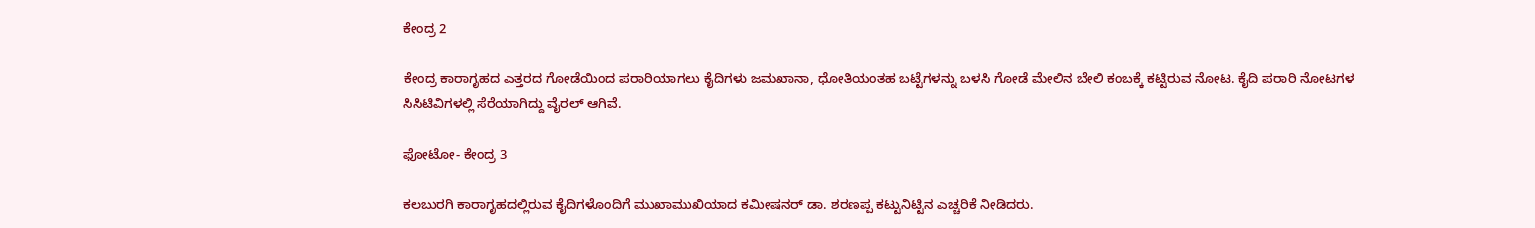ಕೇಂದ್ರ 2

ಕೇಂದ್ರ ಕಾರಾಗೃಹದ ಎತ್ತರದ ಗೋಡೆಯಿಂದ ಪರಾರಿಯಾಗಲು ಕೈದಿಗಳು ಜಮಖಾನಾ, ಧೋತಿಯಂತಹ ಬಟ್ಟೆಗಳನ್ನು ಬಳಸಿ ಗೋಡೆ ಮೇಲಿನ ಬೇಲಿ ಕಂಬಕ್ಕೆ ಕಟ್ಟಿರುವ ನೋಟ. ಕೈದಿ ಪರಾರಿ ನೋಟಗಳ ಸಿಸಿಟಿವಿಗಳಲ್ಲಿ ಸೆರೆಯಾಗಿದ್ದು ವೈರಲ್ ಆಗಿವೆ.

ಫೋಟೋ- ಕೇಂದ್ರ 3

ಕಲಬುರಗಿ ಕಾರಾಗೃಹದಲ್ಲಿರುವ ಕೈದಿಗಳೊಂದಿಗೆ ಮುಖಾಮುಖಿಯಾದ ಕಮೀಷನರ್‌ ಡಾ. ಶರಣಪ್ಪ ಕಟ್ಟುನಿಟ್ಟಿನ ಎಚ್ಚರಿಕೆ ನೀಡಿದರು.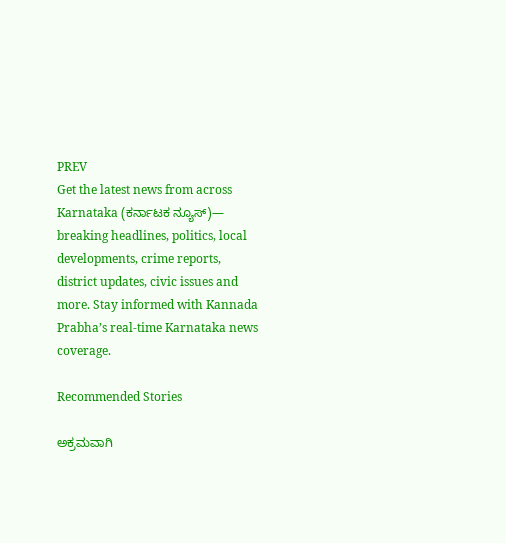PREV
Get the latest news from across Karnataka (ಕರ್ನಾಟಕ ನ್ಯೂಸ್)— breaking headlines, politics, local developments, crime reports, district updates, civic issues and more. Stay informed with Kannada Prabha’s real‑time Karnataka news coverage.

Recommended Stories

ಅಕ್ರಮವಾಗಿ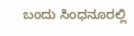ಬಂದು ಸಿಂಧನೂರಲ್ಲಿ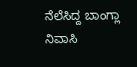ನೆಲೆಸಿದ್ದ ಬಾಂಗ್ಲಾ ನಿವಾಸಿ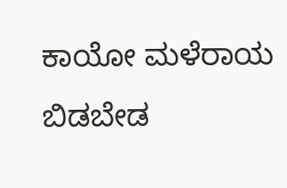ಕಾಯೋ ಮಳೆರಾಯ ಬಿಡಬೇಡ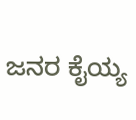ಜನರ ಕೈಯ್ಯ